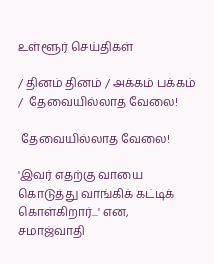உள்ளூர் செய்திகள்

/ தினம் தினம் / அக்கம் பக்கம் /  தேவையில்லாத வேலை!

 தேவையில்லாத வேலை!

'இவர் எதற்கு வாயை கொடுத்து வாங்கிக் கட்டிக் கொள்கிறார்...' என, சமாஜ்வாதி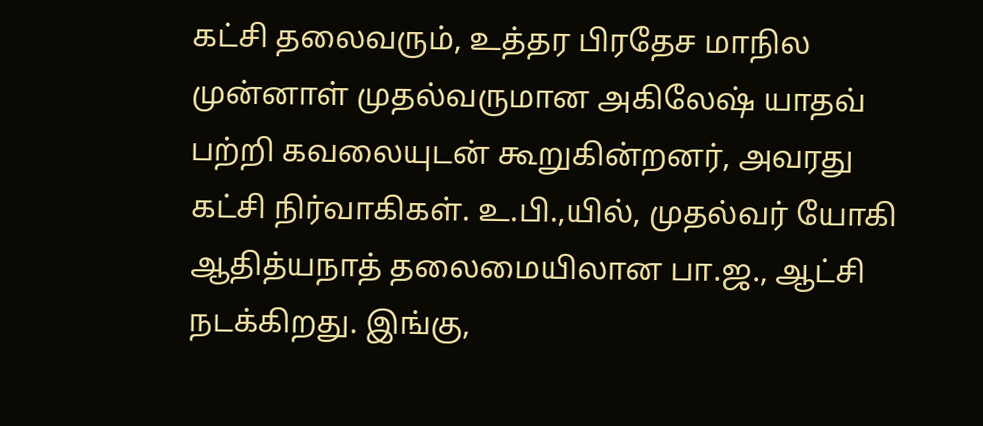கட்சி தலைவரும், உத்தர பிரதேச மாநில முன்னாள் முதல்வருமான அகிலேஷ் யாதவ் பற்றி கவலையுடன் கூறுகின்றனர், அவரது கட்சி நிர்வாகிகள். உ.பி.,யில், முதல்வர் யோகி ஆதித்யநாத் தலைமையிலான பா.ஜ., ஆட்சி நடக்கிறது. இங்கு,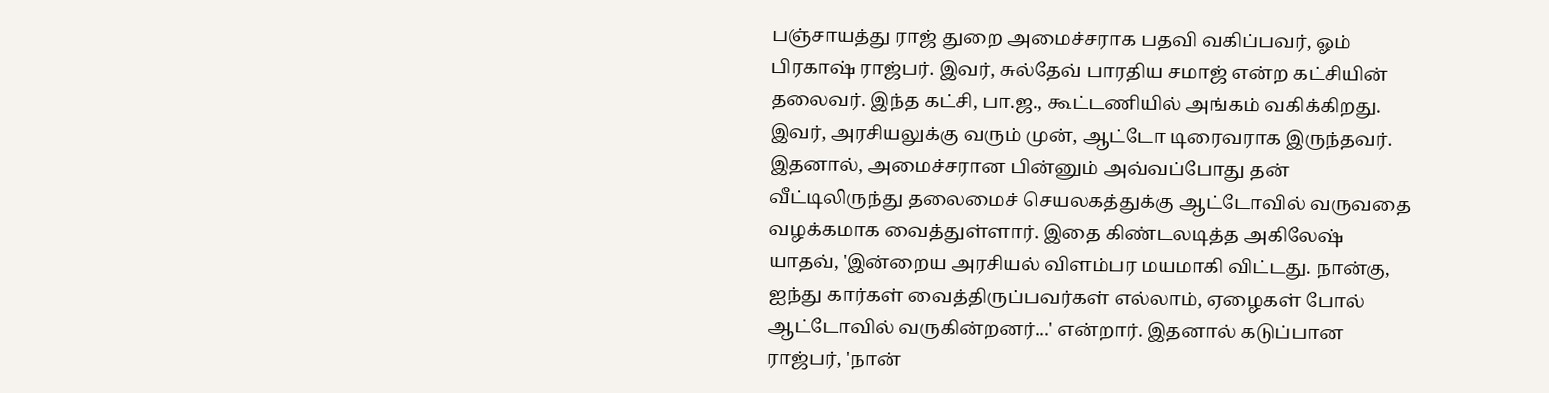பஞ்சாயத்து ராஜ் துறை அமைச்சராக பதவி வகிப்பவர், ஓம் பிரகாஷ் ராஜ்பர். இவர், சுல்தேவ் பாரதிய சமாஜ் என்ற கட்சியின் தலைவர். இந்த கட்சி, பா.ஜ., கூட்டணியில் அங்கம் வகிக்கிறது. இவர், அரசியலுக்கு வரும் முன், ஆட்டோ டிரைவராக இருந்தவர். இதனால், அமைச்சரான பின்னும் அவ்வப்போது தன் வீட்டிலிருந்து தலைமைச் செயலகத்துக்கு ஆட்டோவில் வருவதை வழக்கமாக வைத்துள்ளார். இதை கிண்டலடித்த அகிலேஷ் யாதவ், 'இன்றைய அரசியல் விளம்பர மயமாகி விட்டது. நான்கு, ஐந்து கார்கள் வைத்திருப்பவர்கள் எல்லாம், ஏழைகள் போல் ஆட்டோவில் வருகின்றனர்...' என்றார். இதனால் கடுப்பான ராஜ்பர், 'நான்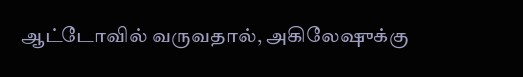ஆட்டோவில் வருவதால், அகிலேஷுக்கு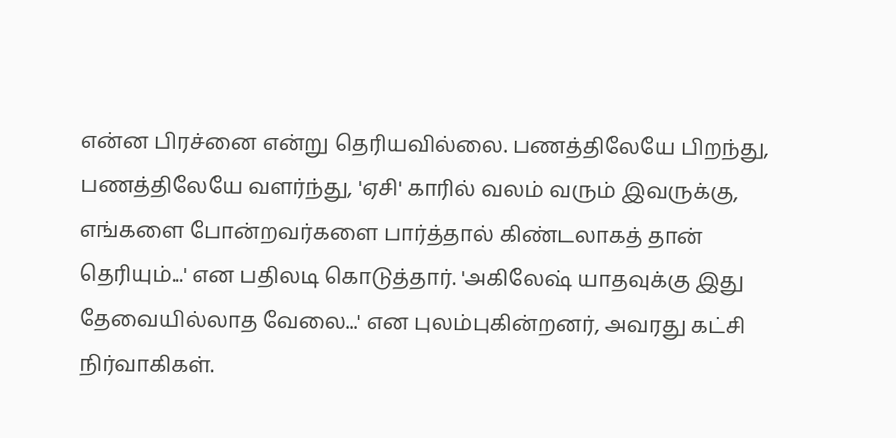என்ன பிரச்னை என்று தெரியவில்லை. பணத்திலேயே பிறந்து, பணத்திலேயே வளர்ந்து, 'ஏசி' காரில் வலம் வரும் இவருக்கு, எங்களை போன்றவர்களை பார்த்தால் கிண்டலாகத் தான் தெரியும்...' என பதிலடி கொடுத்தார். 'அகிலேஷ் யாதவுக்கு இது தேவையில்லாத வேலை...' என புலம்புகின்றனர், அவரது கட்சி நிர்வாகிகள்.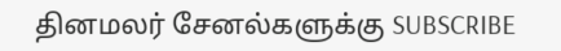தினமலர் சேனல்களுக்கு SUBSCRIBE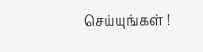செய்யுங்கள் !